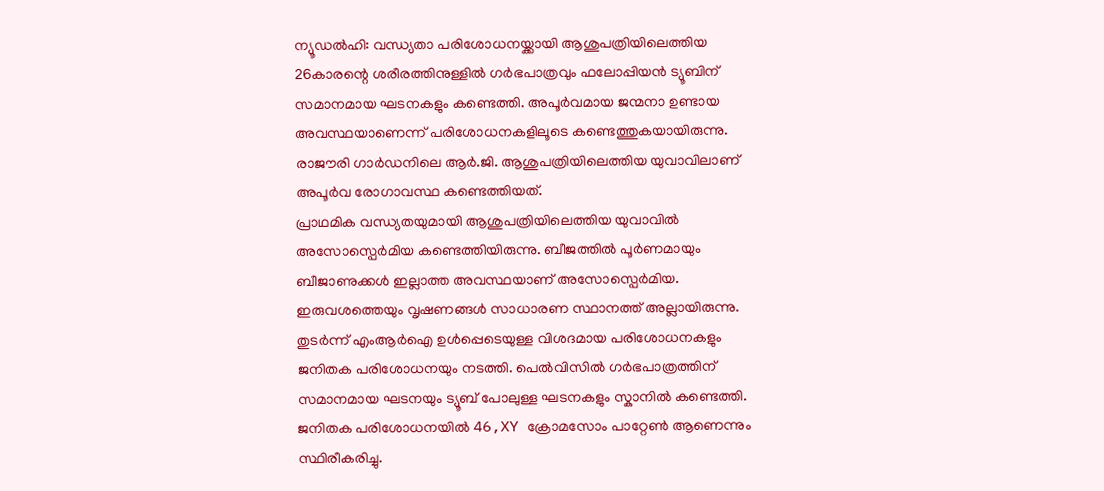ന്യൂഡൽഹി: വന്ധ്യതാ പരിശോധനയ്ക്കായി ആശുപത്രിയിലെത്തിയ 26കാരന്റെ ശരീരത്തിനുള്ളിൽ ഗർഭപാത്രവും ഫലോപ്പിയൻ ട്യൂബിന് സമാനമായ ഘടനകളും കണ്ടെത്തി. അപൂർവമായ ജന്മനാ ഉണ്ടായ അവസ്ഥയാണെന്ന് പരിശോധനകളിലൂടെ കണ്ടെത്തുകയായിരുന്നു. രാജൗരി ഗാർഡനിലെ ആർ.ജി. ആശുപത്രിയിലെത്തിയ യുവാവിലാണ് അപൂർവ രോഗാവസ്ഥ കണ്ടെത്തിയത്.
പ്രാഥമിക വന്ധ്യതയുമായി ആശുപത്രിയിലെത്തിയ യുവാവിൽ അസോസ്പെർമിയ കണ്ടെത്തിയിരുന്നു. ബീജത്തിൽ പൂർണമായും ബീജാണുക്കൾ ഇല്ലാത്ത അവസ്ഥയാണ് അസോസ്പെർമിയ. ഇരുവശത്തെയും വൃഷണങ്ങൾ സാധാരണ സ്ഥാനത്ത് അല്ലായിരുന്നു. തുടർന്ന് എംആർഐ ഉൾപ്പെടെയുള്ള വിശദമായ പരിശോധനകളും ജനിതക പരിശോധനയും നടത്തി. പെൽവിസിൽ ഗർഭപാത്രത്തിന് സമാനമായ ഘടനയും ട്യൂബ് പോലുള്ള ഘടനകളും സ്കാനിൽ കണ്ടെത്തി. ജനിതക പരിശോധനയിൽ 46,XY ക്രോമസോം പാറ്റേൺ ആണെന്നും സ്ഥിരീകരിച്ചു.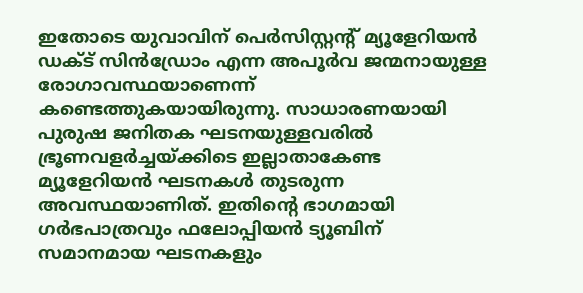ഇതോടെ യുവാവിന് പെർസിസ്റ്റന്റ് മ്യൂളേറിയൻ ഡക്ട് സിൻഡ്രോം എന്ന അപൂർവ ജന്മനായുള്ള രോഗാവസ്ഥയാണെന്ന് കണ്ടെത്തുകയായിരുന്നു. സാധാരണയായി പുരുഷ ജനിതക ഘടനയുള്ളവരിൽ ഭ്രൂണവളർച്ചയ്ക്കിടെ ഇല്ലാതാകേണ്ട മ്യൂളേറിയൻ ഘടനകൾ തുടരുന്ന അവസ്ഥയാണിത്. ഇതിന്റെ ഭാഗമായി ഗർഭപാത്രവും ഫലോപ്പിയൻ ട്യൂബിന് സമാനമായ ഘടനകളും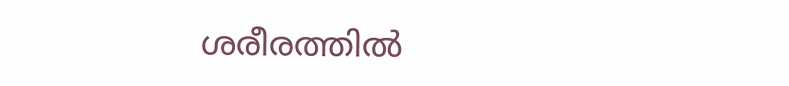ശരീരത്തിൽ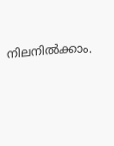നിലനിൽക്കാം.